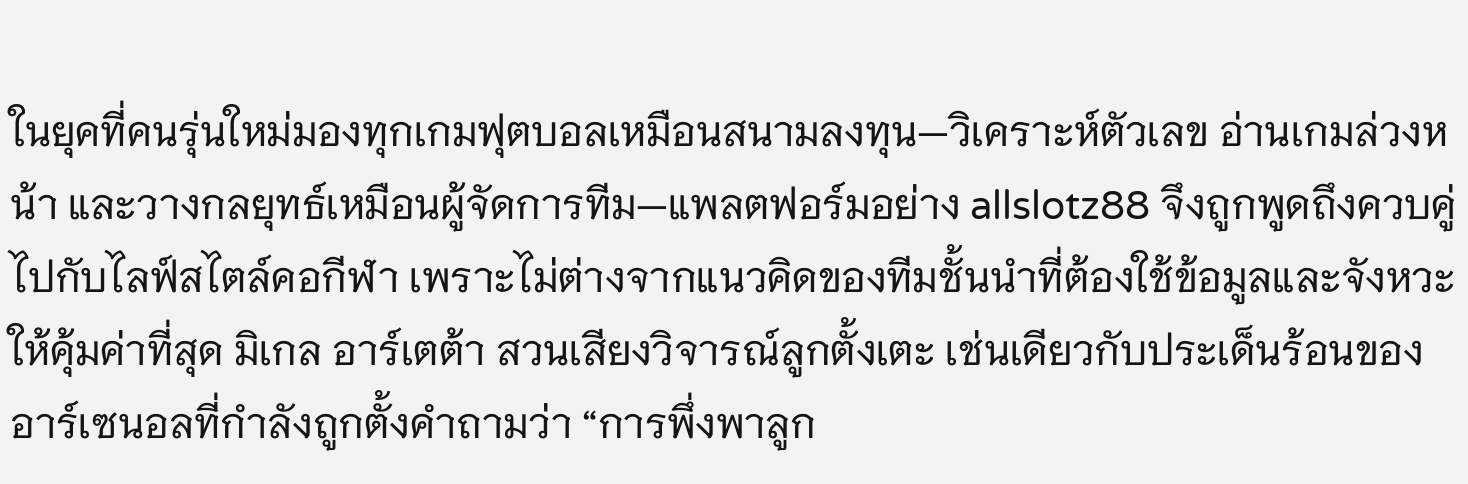ในยุคที่คนรุ่นใหม่มองทุกเกมฟุตบอลเหมือนสนามลงทุน—วิเคราะห์ตัวเลข อ่านเกมล่วงหน้า และวางกลยุทธ์เหมือนผู้จัดการทีม—แพลตฟอร์มอย่าง allslotz88 จึงถูกพูดถึงควบคู่ไปกับไลฟ์สไตล์คอกีฬา เพราะไม่ต่างจากแนวคิดของทีมชั้นนำที่ต้องใช้ข้อมูลและจังหวะให้คุ้มค่าที่สุด มิเกล อาร์เตต้า สวนเสียงวิจารณ์ลูกตั้งเตะ เช่นเดียวกับประเด็นร้อนของอาร์เซนอลที่กำลังถูกตั้งคำถามว่า “การพึ่งพาลูก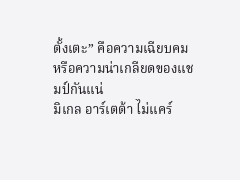ตั้งเตะ” คือความเฉียบคม หรือความน่าเกลียดของแชมป์กันแน่
มิเกล อาร์เตต้า ไม่แคร์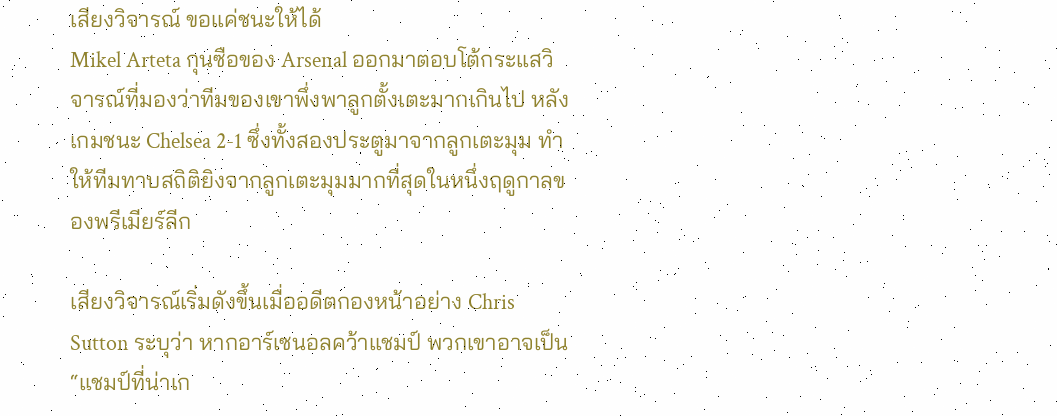เสียงวิจารณ์ ขอแค่ชนะให้ได้
Mikel Arteta กุนซือของ Arsenal ออกมาตอบโต้กระแสวิจารณ์ที่มองว่าทีมของเขาพึ่งพาลูกตั้งเตะมากเกินไป หลังเกมชนะ Chelsea 2-1 ซึ่งทั้งสองประตูมาจากลูกเตะมุม ทำให้ทีมทาบสถิติยิงจากลูกเตะมุมมากที่สุดในหนึ่งฤดูกาลของพรีเมียร์ลีก

เสียงวิจารณ์เริ่มดังขึ้นเมื่ออดีตกองหน้าอย่าง Chris Sutton ระบุว่า หากอาร์เซนอลคว้าแชมป์ พวกเขาอาจเป็น “แชมป์ที่น่าเก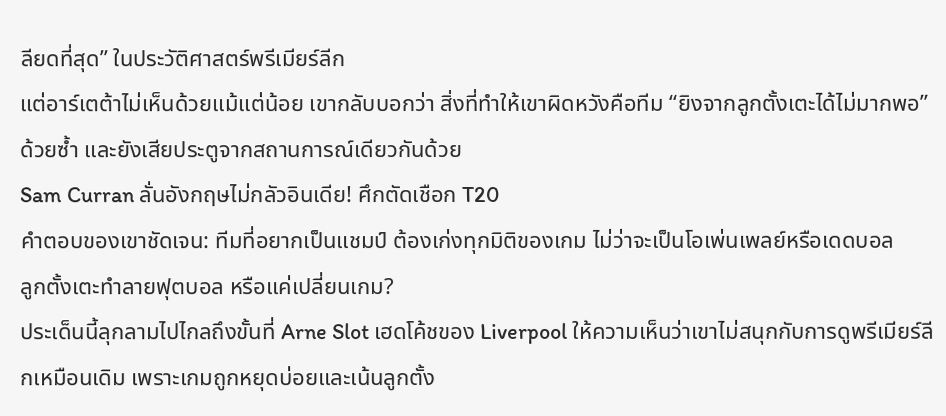ลียดที่สุด” ในประวัติศาสตร์พรีเมียร์ลีก
แต่อาร์เตต้าไม่เห็นด้วยแม้แต่น้อย เขากลับบอกว่า สิ่งที่ทำให้เขาผิดหวังคือทีม “ยิงจากลูกตั้งเตะได้ไม่มากพอ” ด้วยซ้ำ และยังเสียประตูจากสถานการณ์เดียวกันด้วย
Sam Curran ลั่นอังกฤษไม่กลัวอินเดีย! ศึกตัดเชือก T20
คำตอบของเขาชัดเจน: ทีมที่อยากเป็นแชมป์ ต้องเก่งทุกมิติของเกม ไม่ว่าจะเป็นโอเพ่นเพลย์หรือเดดบอล
ลูกตั้งเตะทำลายฟุตบอล หรือแค่เปลี่ยนเกม?
ประเด็นนี้ลุกลามไปไกลถึงขั้นที่ Arne Slot เฮดโค้ชของ Liverpool ให้ความเห็นว่าเขาไม่สนุกกับการดูพรีเมียร์ลีกเหมือนเดิม เพราะเกมถูกหยุดบ่อยและเน้นลูกตั้ง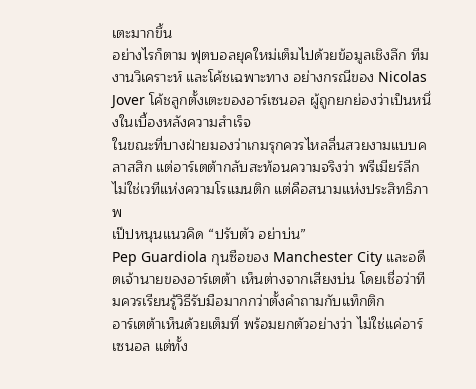เตะมากขึ้น
อย่างไรก็ตาม ฟุตบอลยุคใหม่เต็มไปด้วยข้อมูลเชิงลึก ทีมงานวิเคราะห์ และโค้ชเฉพาะทาง อย่างกรณีของ Nicolas Jover โค้ชลูกตั้งเตะของอาร์เซนอล ผู้ถูกยกย่องว่าเป็นหนึ่งในเบื้องหลังความสำเร็จ
ในขณะที่บางฝ่ายมองว่าเกมรุกควรไหลลื่นสวยงามแบบคลาสสิก แต่อาร์เตต้ากลับสะท้อนความจริงว่า พรีเมียร์ลีกไม่ใช่เวทีแห่งความโรแมนติก แต่คือสนามแห่งประสิทธิภาพ
เป๊ปหนุนแนวคิด “ปรับตัว อย่าบ่น”
Pep Guardiola กุนซือของ Manchester City และอดีตเจ้านายของอาร์เตต้า เห็นต่างจากเสียงบ่น โดยเชื่อว่าทีมควรเรียนรู้วิธีรับมือมากกว่าตั้งคำถามกับแท็กติก
อาร์เตต้าเห็นด้วยเต็มที่ พร้อมยกตัวอย่างว่า ไม่ใช่แค่อาร์เซนอล แต่ทั้ง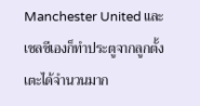Manchester United และเชลซีเองก็ทำประตูจากลูกตั้งเตะได้จำนวนมาก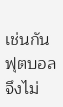เช่นกัน
ฟุตบอลจึงไม่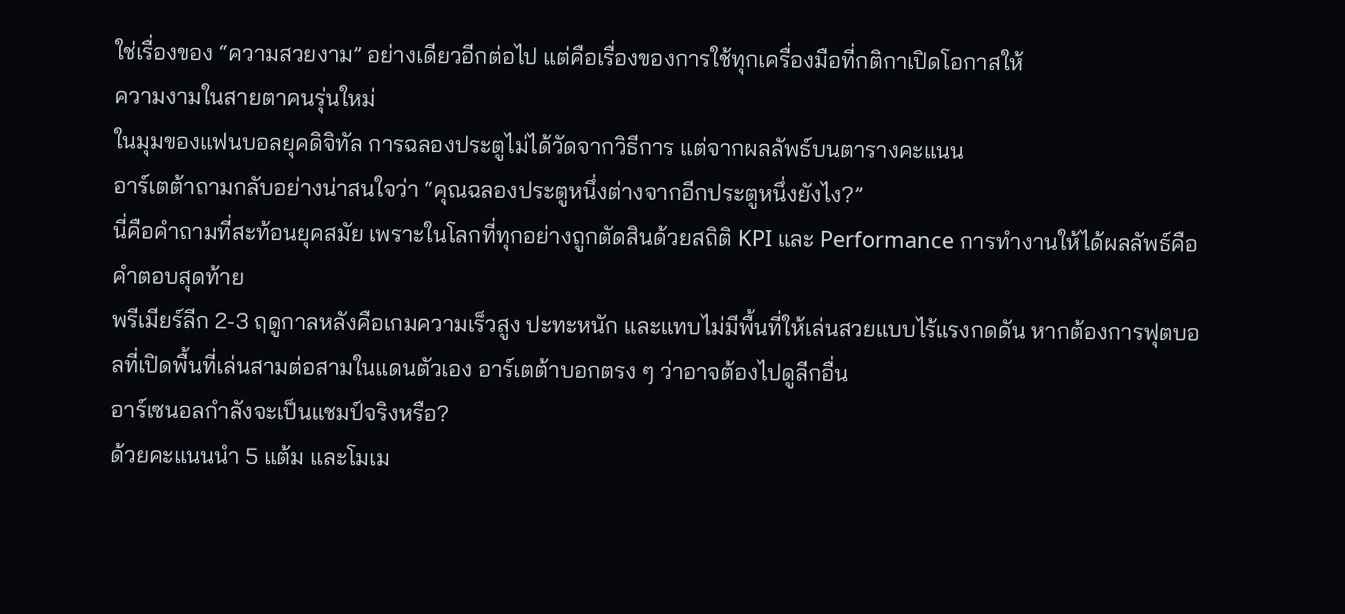ใช่เรื่องของ “ความสวยงาม” อย่างเดียวอีกต่อไป แต่คือเรื่องของการใช้ทุกเครื่องมือที่กติกาเปิดโอกาสให้
ความงามในสายตาคนรุ่นใหม่
ในมุมของแฟนบอลยุคดิจิทัล การฉลองประตูไม่ได้วัดจากวิธีการ แต่จากผลลัพธ์บนตารางคะแนน
อาร์เตต้าถามกลับอย่างน่าสนใจว่า “คุณฉลองประตูหนึ่งต่างจากอีกประตูหนึ่งยังไง?”
นี่คือคำถามที่สะท้อนยุคสมัย เพราะในโลกที่ทุกอย่างถูกตัดสินด้วยสถิติ KPI และ Performance การทำงานให้ได้ผลลัพธ์คือคำตอบสุดท้าย
พรีเมียร์ลีก 2-3 ฤดูกาลหลังคือเกมความเร็วสูง ปะทะหนัก และแทบไม่มีพื้นที่ให้เล่นสวยแบบไร้แรงกดดัน หากต้องการฟุตบอลที่เปิดพื้นที่เล่นสามต่อสามในแดนตัวเอง อาร์เตต้าบอกตรง ๆ ว่าอาจต้องไปดูลีกอื่น
อาร์เซนอลกำลังจะเป็นแชมป์จริงหรือ?
ด้วยคะแนนนำ 5 แต้ม และโมเม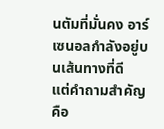นตัมที่มั่นคง อาร์เซนอลกำลังอยู่บนเส้นทางที่ดี
แต่คำถามสำคัญคือ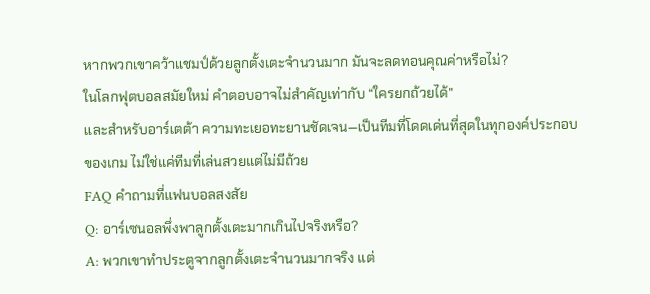หากพวกเขาคว้าแชมป์ด้วยลูกตั้งเตะจำนวนมาก มันจะลดทอนคุณค่าหรือไม่?
ในโลกฟุตบอลสมัยใหม่ คำตอบอาจไม่สำคัญเท่ากับ “ใครยกถ้วยได้”
และสำหรับอาร์เตต้า ความทะเยอทะยานชัดเจน—เป็นทีมที่โดดเด่นที่สุดในทุกองค์ประกอบของเกม ไม่ใช่แค่ทีมที่เล่นสวยแต่ไม่มีถ้วย
FAQ คำถามที่แฟนบอลสงสัย
Q: อาร์เซนอลพึ่งพาลูกตั้งเตะมากเกินไปจริงหรือ?
A: พวกเขาทำประตูจากลูกตั้งเตะจำนวนมากจริง แต่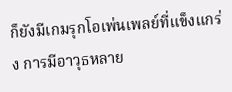ก็ยังมีเกมรุกโอเพ่นเพลย์ที่แข็งแกร่ง การมีอาวุธหลาย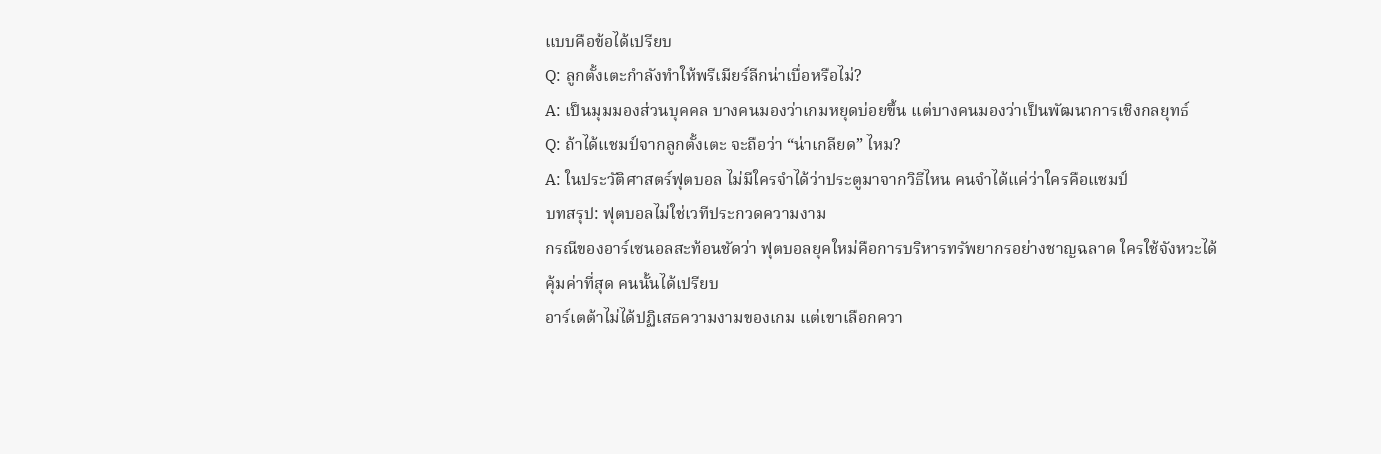แบบคือข้อได้เปรียบ
Q: ลูกตั้งเตะกำลังทำให้พรีเมียร์ลีกน่าเบื่อหรือไม่?
A: เป็นมุมมองส่วนบุคคล บางคนมองว่าเกมหยุดบ่อยขึ้น แต่บางคนมองว่าเป็นพัฒนาการเชิงกลยุทธ์
Q: ถ้าได้แชมป์จากลูกตั้งเตะ จะถือว่า “น่าเกลียด” ไหม?
A: ในประวัติศาสตร์ฟุตบอล ไม่มีใครจำได้ว่าประตูมาจากวิธีไหน คนจำได้แค่ว่าใครคือแชมป์
บทสรุป: ฟุตบอลไม่ใช่เวทีประกวดความงาม
กรณีของอาร์เซนอลสะท้อนชัดว่า ฟุตบอลยุคใหม่คือการบริหารทรัพยากรอย่างชาญฉลาด ใครใช้จังหวะได้คุ้มค่าที่สุด คนนั้นได้เปรียบ
อาร์เตต้าไม่ได้ปฏิเสธความงามของเกม แต่เขาเลือกควา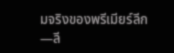มจริงของพรีเมียร์ลีก—ลี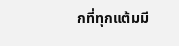กที่ทุกแต้มมี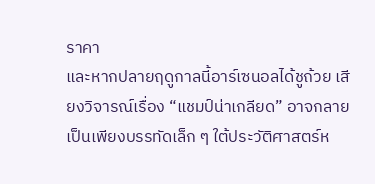ราคา
และหากปลายฤดูกาลนี้อาร์เซนอลได้ชูถ้วย เสียงวิจารณ์เรื่อง “แชมป์น่าเกลียด” อาจกลายเป็นเพียงบรรทัดเล็ก ๆ ใต้ประวัติศาสตร์ห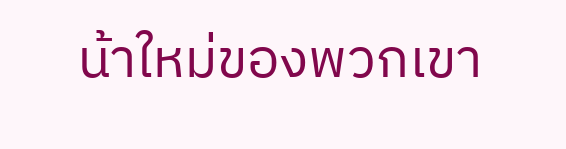น้าใหม่ของพวกเขา